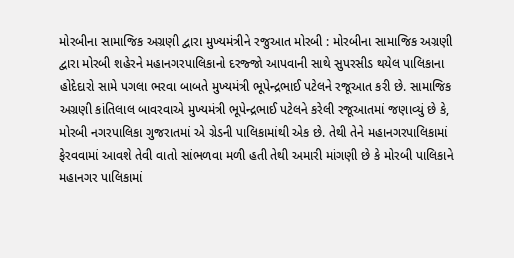મોરબીના સામાજિક અગ્રણી દ્વારા મુખ્યમંત્રીને રજુઆત મોરબી : મોરબીના સામાજિક અગ્રણી દ્વારા મોરબી શહેરને મહાનગરપાલિકાનો દરજ્જો આપવાની સાથે સુપરસીડ થયેલ પાલિકાના હોદેદારો સામે પગલા ભરવા બાબતે મુખ્યમંત્રી ભૂપેન્દ્રભાઈ પટેલને રજૂઆત કરી છે. સામાજિક અગ્રણી કાંતિલાલ બાવરવાએ મુખ્યમંત્રી ભૂપેન્દ્રભાઈ પટેલને કરેલી રજૂઆતમાં જણાવ્યું છે કે, મોરબી નગરપાલિકા ગુજરાતમાં એ ગ્રેડની પાલિકામાંથી એક છે. તેથી તેને મહાનગરપાલિકામાં ફેરવવામાં આવશે તેવી વાતો સાંભળવા મળી હતી તેથી અમારી માંગણી છે કે મોરબી પાલિકાને મહાનગર પાલિકામાં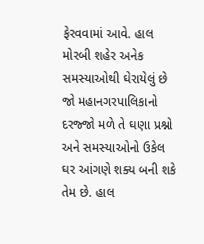ફેરવવામાં આવે. હાલ મોરબી શહેર અનેક સમસ્યાઓથી ઘેરાયેલું છે જો મહાનગરપાલિકાનો દરજ્જો મળે તે ઘણા પ્રશ્નો અને સમસ્યાઓનો ઉકેલ ઘર આંગણે શક્ય બની શકે તેમ છે. હાલ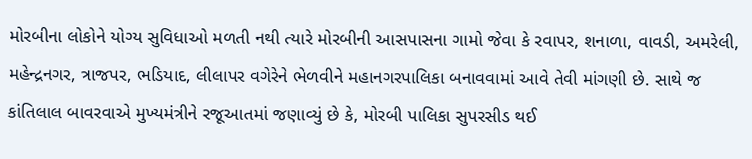મોરબીના લોકોને યોગ્ય સુવિધાઓ મળતી નથી ત્યારે મોરબીની આસપાસના ગામો જેવા કે રવાપર, શનાળા, વાવડી, અમરેલી, મહેન્દ્રનગર, ત્રાજપર, ભડિયાદ, લીલાપર વગેરેને ભેળવીને મહાનગરપાલિકા બનાવવામાં આવે તેવી માંગણી છે. સાથે જ કાંતિલાલ બાવરવાએ મુખ્યમંત્રીને રજૂઆતમાં જણાવ્યું છે કે, મોરબી પાલિકા સુપરસીડ થઈ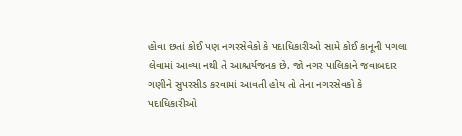હોવા છતાં કોઈ પણ નગરસેવેકો કે પદાધિકારીઓ સામે કોઈ કાનૂની પગલા લેવામાં આવ્યા નથી તે આશ્ચર્યજનક છે. જો નગર પાલિકાને જવાબદાર ગણીને સુપરસીડ કરવામાં આવતી હોય તો તેના નગરસેવકો કે પદાધિકારીઓ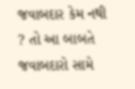જવાબદાર કેમ નથી ? તો આ બાબતે જવાબદારો સામે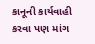કાનૂની કાર્યવાહી કરવા પણ માંગ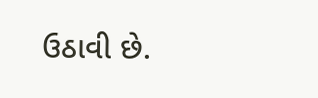ઉઠાવી છે.